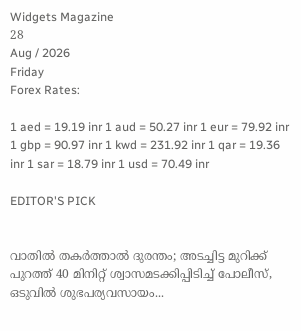Widgets Magazine
28
Aug / 2026
Friday
Forex Rates:

1 aed = 19.19 inr 1 aud = 50.27 inr 1 eur = 79.92 inr 1 gbp = 90.97 inr 1 kwd = 231.92 inr 1 qar = 19.36 inr 1 sar = 18.79 inr 1 usd = 70.49 inr

EDITOR'S PICK


വാതിൽ തകർത്താൽ ദുരന്തം; അടച്ചിട്ട മുറിക്ക് പുറത്ത് 40 മിനിറ്റ് ശ്വാസമടക്കിപ്പിടിച്ച് പോലീസ്, ഒടുവിൽ ശുഭപര്യവസായം...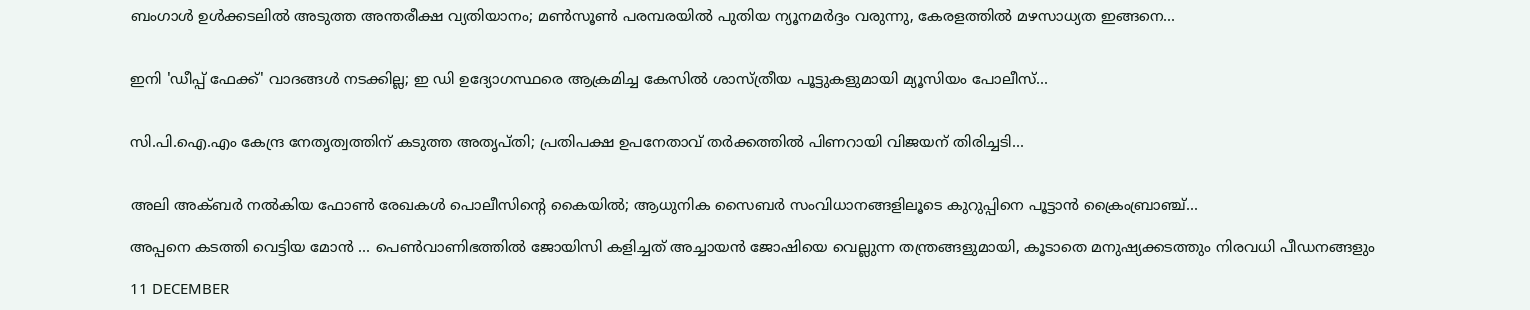ബംഗാൾ ഉൾക്കടലിൽ അടുത്ത അന്തരീക്ഷ വ്യതിയാനം; മൺസൂൺ പരമ്പരയിൽ പുതിയ ന്യൂനമർദ്ദം വരുന്നു, കേരളത്തിൽ മഴസാധ്യത ഇങ്ങനെ...


ഇനി 'ഡീപ്പ് ഫേക്ക്' വാദങ്ങൾ നടക്കില്ല; ഇ ഡി ഉദ്യോഗസ്ഥരെ ആക്രമിച്ച കേസിൽ ശാസ്ത്രീയ പൂട്ടുകളുമായി മ്യൂസിയം പോലീസ്...


സി.പി.ഐ.എം കേന്ദ്ര നേതൃത്വത്തിന് കടുത്ത അതൃപ്തി; പ്രതിപക്ഷ ഉപനേതാവ് തർക്കത്തിൽ പിണറായി വിജയന് തിരിച്ചടി...


അലി അക്ബർ നൽകിയ ഫോൺ രേഖകൾ പൊലീസിന്റെ കൈയിൽ; ആധുനിക സൈബർ സംവിധാനങ്ങളിലൂടെ കുറുപ്പിനെ പൂട്ടാൻ ക്രൈംബ്രാഞ്ച്...

അപ്പനെ കടത്തി വെട്ടിയ മോന്‍ ... പെണ്‍വാണിഭത്തില്‍ ജോയിസി കളിച്ചത് അച്ചായന്‍ ജോഷിയെ വെല്ലുന്ന തന്ത്രങ്ങളുമായി, കൂടാതെ മനുഷ്യക്കടത്തും നിരവധി പീഡനങ്ങളും

11 DECEMBER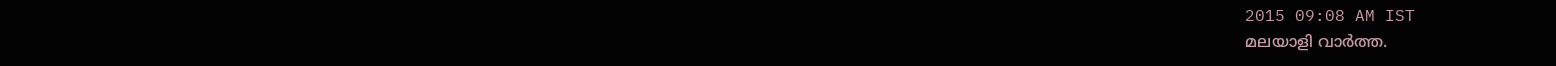2015 09:08 AM IST
മലയാളി വാര്‍ത്ത.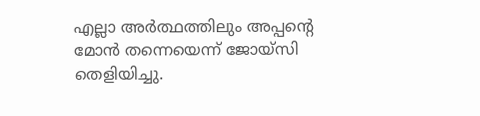എല്ലാ അര്‍ത്ഥത്തിലും അപ്പന്റെ മോന്‍ തന്നെയെന്ന് ജോയ്‌സി തെളിയിച്ചു.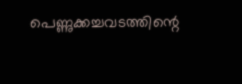പെണ്ണുക്കച്ചവടത്തിന്റെ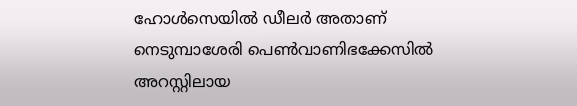ഹോള്‍സെയില്‍ ഡീലര്‍ അതാണ് നെടുമ്പാശേരി പെണ്‍വാണിഭക്കേസില്‍ അറസ്റ്റിലായ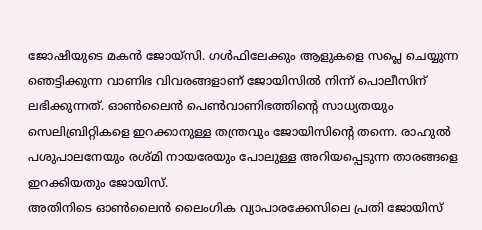ജോഷിയുടെ മകന്‍ ജോയ്‌സി. ഗള്‍ഫിലേക്കും ആളുകളെ സപ്ലെ ചെയ്യുന്ന ഞെട്ടിക്കുന്ന വാണിഭ വിവരങ്ങളാണ് ജോയിസില്‍ നിന്ന് പൊലീസിന് ലഭിക്കുന്നത്. ഓണ്‍ലൈന്‍ പെണ്‍വാണിഭത്തിന്റെ സാധ്യതയും സെലിബ്രിറ്റികളെ ഇറക്കാനുള്ള തന്ത്രവും ജോയിസിന്റെ തന്നെ. രാഹുല്‍ പശുപാലനേയും രശ്മി നായരേയും പോലുള്ള അറിയപ്പെടുന്ന താരങ്ങളെ ഇറക്കിയതും ജോയിസ്.
അതിനിടെ ഓണ്‍ലൈന്‍ ലൈംഗിക വ്യാപാരക്കേസിലെ പ്രതി ജോയിസ്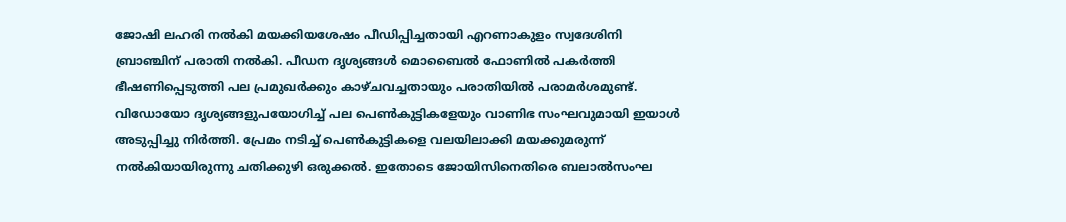ജോഷി ലഹരി നല്‍കി മയക്കിയശേഷം പീഡിപ്പിച്ചതായി എറണാകുളം സ്വദേശിനി ബ്രാഞ്ചിന് പരാതി നല്‍കി. പീഡന ദൃശ്യങ്ങള്‍ മൊബൈല്‍ ഫോണില്‍ പകര്‍ത്തി ഭീഷണിപ്പെടുത്തി പല പ്രമുഖര്‍ക്കും കാഴ്ചവച്ചതായും പരാതിയില്‍ പരാമര്‍ശമുണ്ട്. വിഡോയോ ദൃശ്യങ്ങളുപയോഗിച്ച് പല പെണ്‍കുട്ടികളേയും വാണിഭ സംഘവുമായി ഇയാള്‍ അടുപ്പിച്ചു നിര്‍ത്തി. പ്രേമം നടിച്ച് പെണ്‍കുട്ടികളെ വലയിലാക്കി മയക്കുമരുന്ന് നല്‍കിയായിരുന്നു ചതിക്കുഴി ഒരുക്കല്‍. ഇതോടെ ജോയിസിനെതിരെ ബലാല്‍സംഘ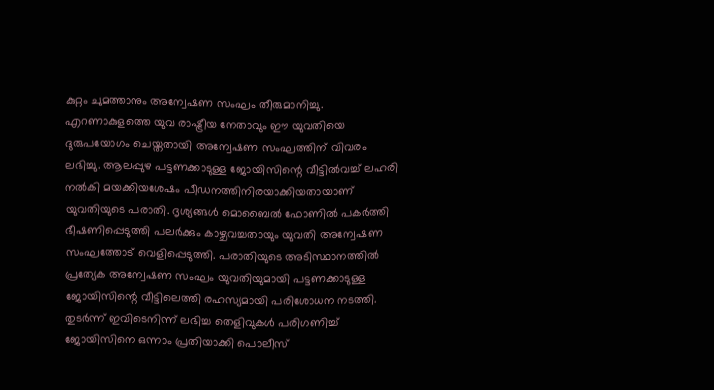കുറ്റം ചുമത്താനും അന്വേഷണ സംഘം തീരുമാനിച്ചു.
എറണാകുളത്തെ യുവ രാഷ്ട്രീയ നേതാവും ഈ യുവതിയെ ദുരുപയോഗം ചെയ്തതായി അന്വേഷണ സംഘത്തിന് വിവരം ലഭിച്ചു. ആലപ്പുഴ പട്ടണക്കാടുള്ള ജോയിസിന്റെ വീട്ടില്‍വച്ച് ലഹരി നല്‍കി മയക്കിയശേഷം പീഡനത്തിനിരയാക്കിയതായാണ് യുവതിയുടെ പരാതി. ദൃശ്യങ്ങള്‍ മൊബൈല്‍ ഫോണില്‍ പകര്‍ത്തി ഭീഷണിപ്പെടുത്തി പലര്‍ക്കും കാഴ്ചവച്ചതായും യുവതി അന്വേഷണ സംഘത്തോട് വെളിപ്പെടുത്തി. പരാതിയുടെ അടിസ്ഥാനത്തില്‍ പ്രത്യേക അന്വേഷണ സംഘം യുവതിയുമായി പട്ടണക്കാടുള്ള ജോയിസിന്റെ വീട്ടിലെത്തി രഹസ്യമായി പരിശോധന നടത്തി. തുടര്‍ന്ന് ഇവിടെനിന്ന് ലഭിച്ച തെളിവുകള്‍ പരിഗണിച്ച് ജോയിസിനെ ഒന്നാം പ്രതിയാക്കി പൊലീസ്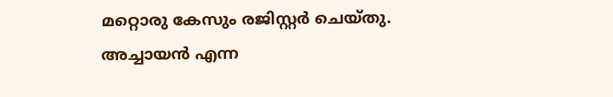മറ്റൊരു കേസും രജിസ്റ്റര്‍ ചെയ്തു.
അച്ചായന്‍ എന്ന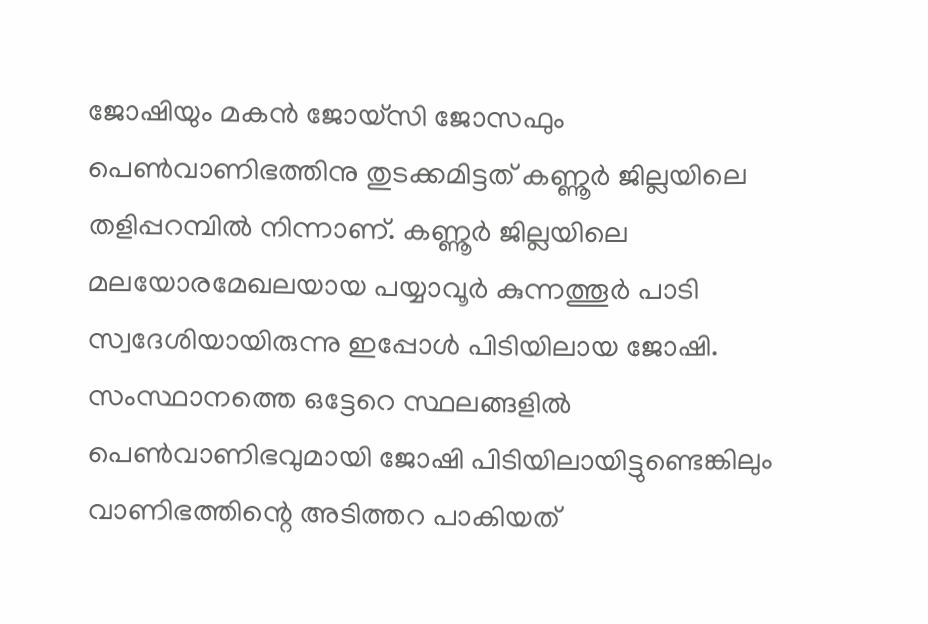ജോഷിയും മകന്‍ ജോയ്‌സി ജോസഫും പെണ്‍വാണിഭത്തിനു തുടക്കമിട്ടത് കണ്ണൂര്‍ ജില്ലയിലെ തളിപ്പറമ്പില്‍ നിന്നാണ്. കണ്ണൂര്‍ ജില്ലയിലെ മലയോരമേഖലയായ പയ്യാവൂര്‍ കുന്നത്തൂര്‍ പാടി സ്വദേശിയായിരുന്നു ഇപ്പോള്‍ പിടിയിലായ ജോഷി. സംസ്ഥാനത്തെ ഒട്ടേറെ സ്ഥലങ്ങളില്‍ പെണ്‍വാണിഭവുമായി ജോഷി പിടിയിലായിട്ടുണ്ടെങ്കിലും വാണിഭത്തിന്റെ അടിത്തറ പാകിയത്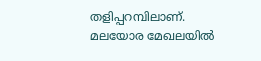തളിപ്പറമ്പിലാണ്. മലയോര മേഖലയില്‍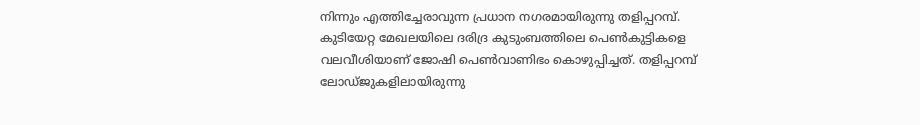നിന്നും എത്തിച്ചേരാവുന്ന പ്രധാന നഗരമായിരുന്നു തളിപ്പറമ്പ്. കുടിയേറ്റ മേഖലയിലെ ദരിദ്ര കുടുംബത്തിലെ പെണ്‍കുട്ടികളെ വലവീശിയാണ് ജോഷി പെണ്‍വാണിഭം കൊഴുപ്പിച്ചത്. തളിപ്പറമ്പ് ലോഡ്ജുകളിലായിരുന്നു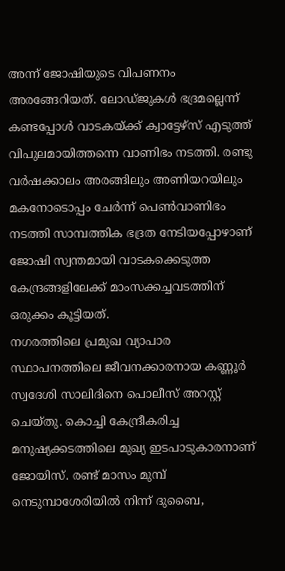അന്ന് ജോഷിയുടെ വിപണനം അരങ്ങേറിയത്. ലോഡ്ജുകള്‍ ഭദ്രമല്ലെന്ന് കണ്ടപ്പോള്‍ വാടകയ്ക്ക് ക്വാട്ടേഴ്‌സ് എടുത്ത് വിപുലമായിത്തന്നെ വാണിഭം നടത്തി. രണ്ടു വര്‍ഷക്കാലം അരങ്ങിലും അണിയറയിലും മകനോടൊപ്പം ചേര്‍ന്ന് പെണ്‍വാണിഭം നടത്തി സാമ്പത്തിക ഭദ്രത നേടിയപ്പോഴാണ് ജോഷി സ്വന്തമായി വാടകക്കെടുത്ത കേന്ദ്രങ്ങളിലേക്ക് മാംസക്കച്ചവടത്തിന് ഒരുക്കം കൂട്ടിയത്.
നഗരത്തിലെ പ്രമുഖ വ്യാപാര സ്ഥാപനത്തിലെ ജീവനക്കാരനായ കണ്ണൂര്‍ സ്വദേശി സാലിദിനെ പൊലീസ് അറസ്റ്റ് ചെയ്തു. കൊച്ചി കേന്ദ്രീകരിച്ച മനുഷ്യക്കടത്തിലെ മുഖ്യ ഇടപാടുകാരനാണ് ജോയിസ്. രണ്ട് മാസം മുമ്പ് നെടുമ്പാശേരിയില്‍ നിന്ന് ദുബൈ,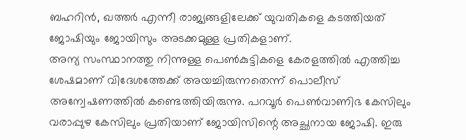ബഹറിന്‍, ഖത്തര്‍ എന്നീ രാജ്യങ്ങളിലേക്ക് യുവതികളെ കടത്തിയത് ജോഷിയും ജോയിസും അടക്കമുള്ള പ്രതികളാണ്.
അന്യ സംസ്ഥാനത്തു നിന്നുള്ള പെണ്‍കുട്ടികളെ കേരളത്തില്‍ എത്തിച്ച ശേഷമാണ് വിദേശത്തേക്ക് അയച്ചിരുന്നതെന്ന് പൊലീസ് അന്വേഷണത്തില്‍ കണ്ടെത്തിയിരുന്നു. പറവൂര്‍ പെണ്‍വാണിഭ കേസിലും വരാപ്പുഴ കേസിലും പ്രതിയാണ് ജോയിസിന്റെ അച്ഛനായ ജോഷി. ഇരു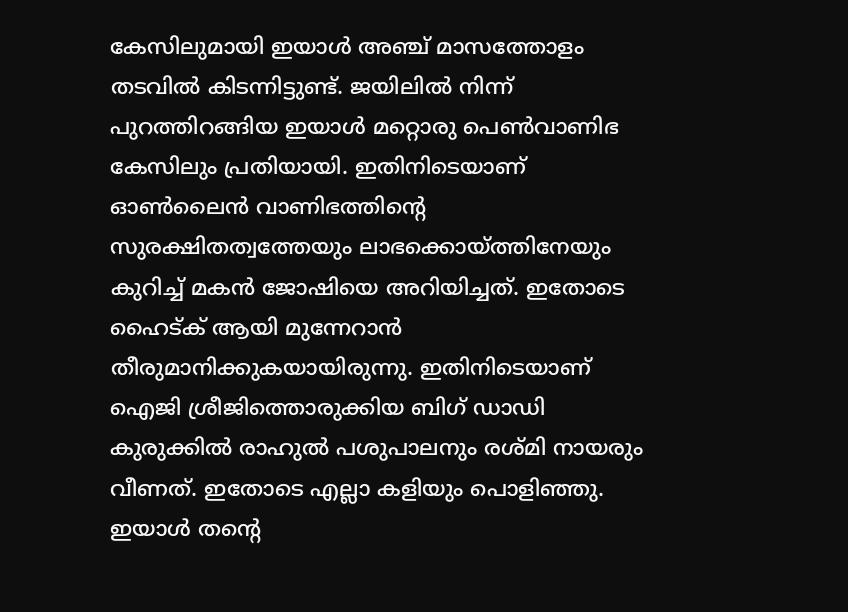കേസിലുമായി ഇയാള്‍ അഞ്ച് മാസത്തോളം തടവില്‍ കിടന്നിട്ടുണ്ട്. ജയിലില്‍ നിന്ന് പുറത്തിറങ്ങിയ ഇയാള്‍ മറ്റൊരു പെണ്‍വാണിഭ കേസിലും പ്രതിയായി. ഇതിനിടെയാണ് ഓണ്‍ലൈന്‍ വാണിഭത്തിന്റെ സുരക്ഷിതത്വത്തേയും ലാഭക്കൊയ്ത്തിനേയും കുറിച്ച് മകന്‍ ജോഷിയെ അറിയിച്ചത്. ഇതോടെ ഹൈട്ക് ആയി മുന്നേറാന്‍ തീരുമാനിക്കുകയായിരുന്നു. ഇതിനിടെയാണ് ഐജി ശ്രീജിത്തൊരുക്കിയ ബിഗ് ഡാഡി കുരുക്കില്‍ രാഹുല്‍ പശുപാലനും രശ്മി നായരും വീണത്. ഇതോടെ എല്ലാ കളിയും പൊളിഞ്ഞു.
ഇയാള്‍ തന്റെ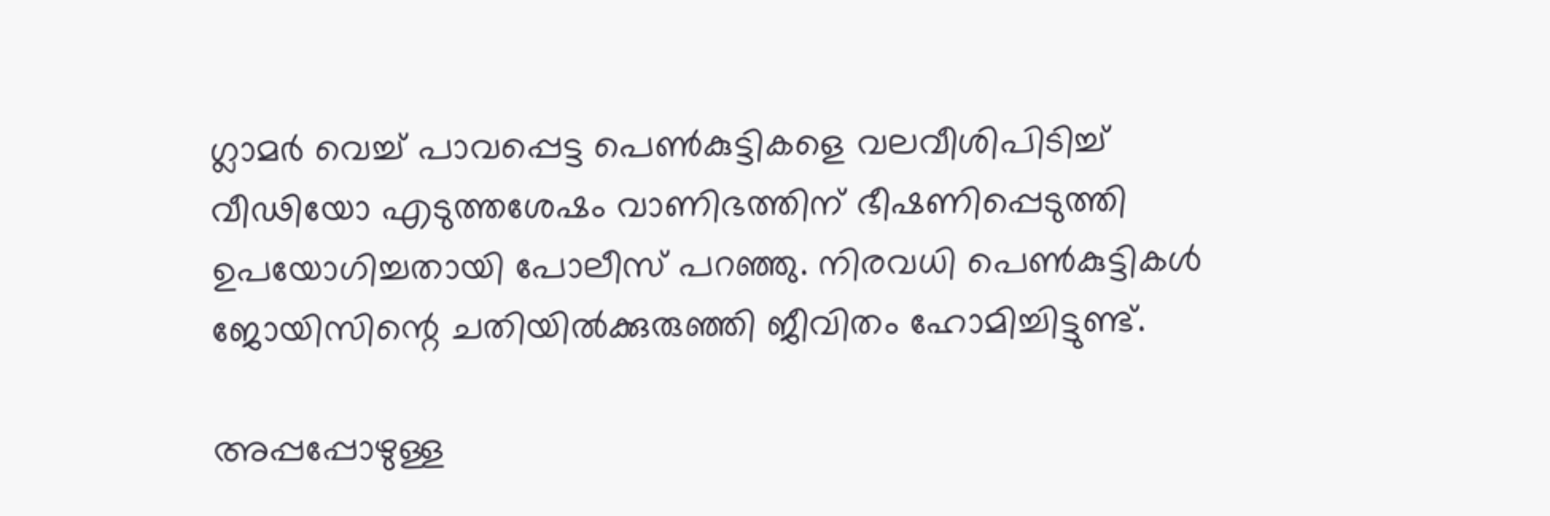ഗ്ലാമര്‍ വെച്ച് പാവപ്പെട്ട പെണ്‍കുട്ടികളെ വലവീശിപിടിച്ച് വീഢിയോ എടുത്തശേഷം വാണിഭത്തിന് ഭീഷണിപ്പെടുത്തി ഉപയോഗിച്ചതായി പോലീസ് പറഞ്ഞു. നിരവധി പെണ്‍കുട്ടികള്‍ ജോയിസിന്റെ ചതിയില്‍ക്കുരുഞ്ഞി ജീവിതം ഹോമിച്ചിട്ടുണ്ട്.

അപ്പപ്പോഴുള്ള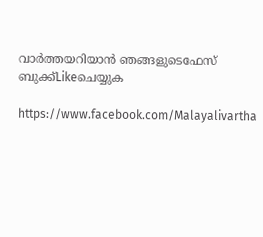വാര്‍ത്തയറിയാന്‍ ഞങ്ങളുടെഫേസ്‌ ബുക്ക്‌Likeചെയ്യുക

https://www.facebook.com/Malayalivartha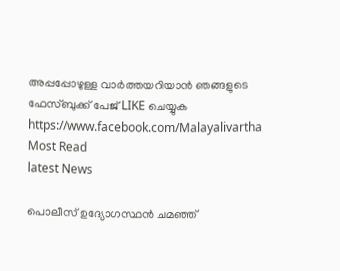അപ്പപ്പോഴുള്ള വാര്‍ത്തയറിയാന്‍ ഞങ്ങളുടെ ഫേസ്‌ബുക്ക്‌ പേജ് LIKE ചെയ്യുക
https://www.facebook.com/Malayalivartha
Most Read
latest News

പൊലീസ് ഉദ്യോഗസ്ഥന്‍ ചമഞ്ഞ്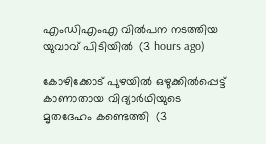എംഡിഎംഎ വില്‍പന നടത്തിയ യുവാവ് പിടിയില്‍  (3 hours ago)

കോഴിക്കോട് പുഴയില്‍ ഒഴുക്കില്‍പ്പെട്ട് കാണാതായ വിദ്യാര്‍ഥിയുടെ മൃതദേഹം കണ്ടെത്തി  (3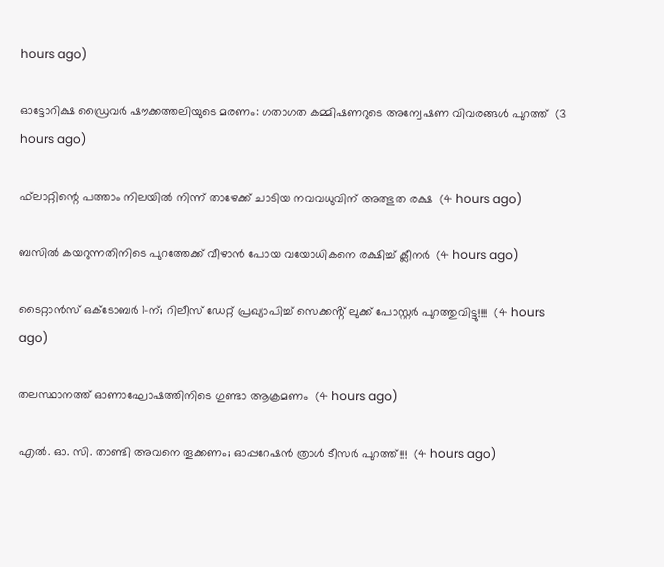hours ago)

ഓട്ടോറിക്ഷ ഡ്രൈവര്‍ ഷൗക്കത്തലിയുടെ മരണം: ഗതാഗത കമ്മിഷണറുടെ അന്വേഷണ വിവരങ്ങള്‍ പുറത്ത്  (3 hours ago)

ഫ്‌ലാറ്റിന്റെ പത്താം നിലയില്‍ നിന്ന് താഴേക്ക് ചാടിയ നവവധുവിന് അത്ഭുത രക്ഷ  (4 hours ago)

ബസില്‍ കയറുന്നതിനിടെ പുറത്തേക്ക് വീഴാന്‍ പോയ വയോധികനെ രക്ഷിച്ച് ക്ലീനര്‍  (4 hours ago)

ടൈറ്റാൻസ് ഒക്ടോബർ 1-ന്; റിലീസ് ഡേറ്റ് പ്രഖ്യാപിച്ച് സെക്കൻ്റ് ലുക്ക് പോസ്റ്റർ പുറത്തുവിട്ടു!!!!  (4 hours ago)

തലസ്ഥാനത്ത് ഓണാഘോഷത്തിനിടെ ഗുണ്ടാ ആക്രമണം  (4 hours ago)

എൽ. ഓ. സി. താണ്ടി അവനെ തൂക്കണം; ഓപ്പറേഷൻ ത്രാൾ ടീസർ പുറത്ത്!!!  (4 hours ago)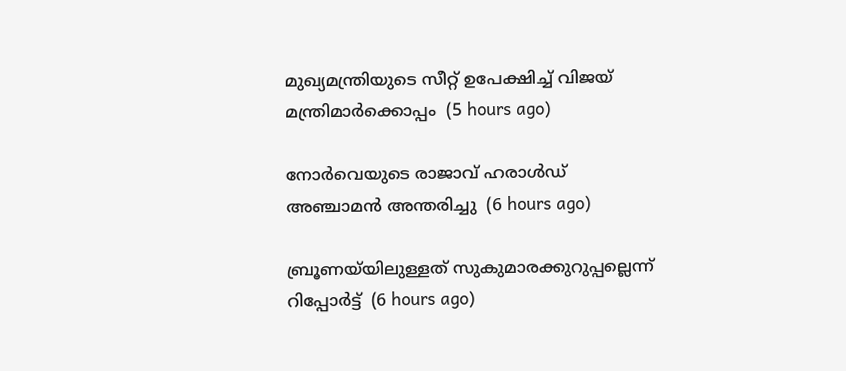മുഖ്യമന്ത്രിയുടെ സീറ്റ് ഉപേക്ഷിച്ച് വിജയ് മന്ത്രിമാര്‍ക്കൊപ്പം  (5 hours ago)

നോര്‍വെയുടെ രാജാവ് ഹരാള്‍ഡ് അഞ്ചാമന്‍ അന്തരിച്ചു  (6 hours ago)

ബ്രൂണയ്‌യിലുള്ളത് സുകുമാരക്കുറുപ്പല്ലെന്ന് റിപ്പോര്‍ട്ട്  (6 hours ago)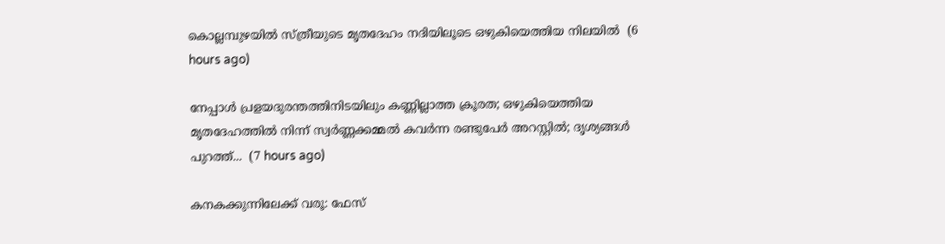കൊല്ലമ്പുഴയില്‍ സ്ത്രീയുടെ മൃതദേഹം നദിയിലൂടെ ഒഴുകിയെത്തിയ നിലയില്‍  (6 hours ago)

നേപ്പാൾ പ്രളയദുരന്തത്തിനിടയിലും കണ്ണില്ലാത്ത ക്രൂരത; ഒഴുകിയെത്തിയ മൃതദേഹത്തിൽ നിന്ന് സ്വർണ്ണക്കമ്മൽ കവർന്ന രണ്ടുപേർ അറസ്റ്റിൽ; ദൃശ്യങ്ങൾ പുറത്ത്...  (7 hours ago)

കനകക്കുന്നിലേക്ക് വരൂ: ഫേസ്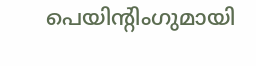പെയിന്‍റിംഗുമായി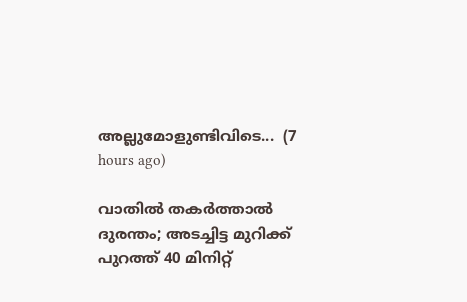അല്ലുമോളുണ്ടിവിടെ...  (7 hours ago)

വാതിൽ തകർത്താൽ ദുരന്തം; അടച്ചിട്ട മുറിക്ക് പുറത്ത് 40 മിനിറ്റ്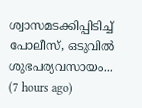ശ്വാസമടക്കിപ്പിടിച്ച് പോലീസ്, ഒടുവിൽ ശുഭപര്യവസായം...  (7 hours ago)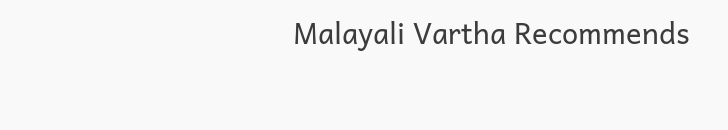Malayali Vartha Recommends